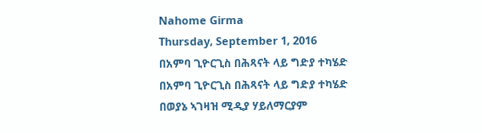Nahome Girma
Thursday, September 1, 2016
በአምባ ጊዮርጊስ በሕጻናት ላይ ግድያ ተካሄድ
በአምባ ጊዮርጊስ በሕጻናት ላይ ግድያ ተካሄድ
በወያኔ ኣገዛዝ ሚዲያ ሃይለማርያም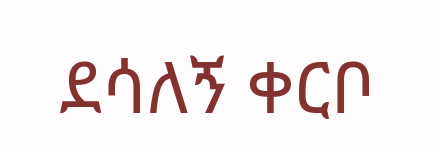ደሳለኝ ቀርቦ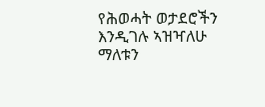የሕወሓት ወታደሮችን እንዲገሉ ኣዝዣለሁ ማለቱን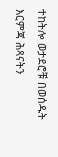ተከትሎ ወታደሮቹ በወሰዱት እርምጃ ሕጻናትን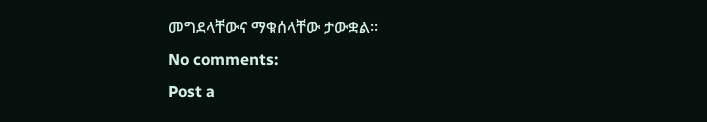መግደላቸውና ማቁሰላቸው ታውቋል።
No comments:
Post a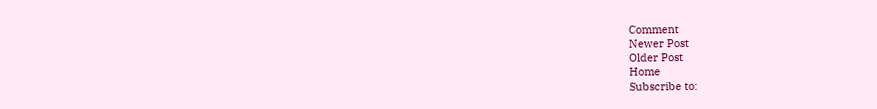Comment
Newer Post
Older Post
Home
Subscribe to: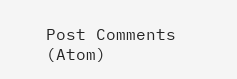Post Comments (Atom)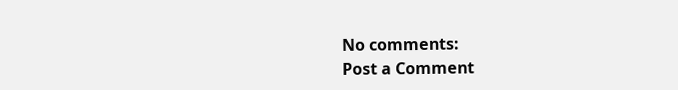No comments:
Post a Comment